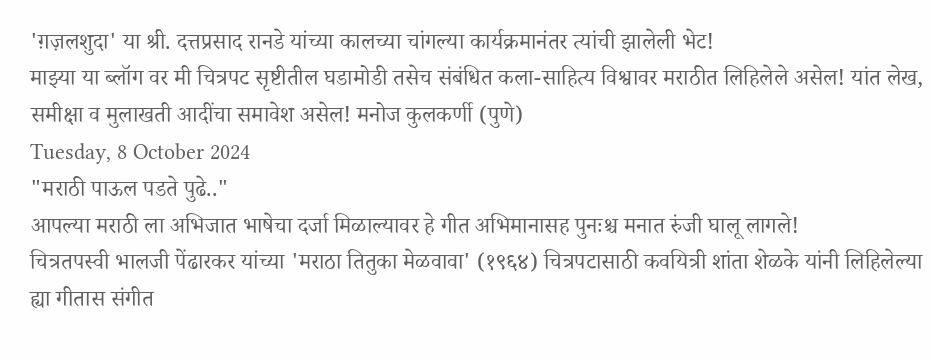'ग़ज़लशुदा' या श्री. दत्तप्रसाद रानडे यांच्या कालच्या चांगल्या कार्यक्रमानंतर त्यांची झालेली भेट!
माझ्या या ब्लॉग वर मी चित्रपट सृष्टीतील घडामोडी तसेच संबंधित कला-साहित्य विश्वावर मराठीत लिहिलेले असेल! यांत लेख, समीक्षा व मुलाखती आदींचा समावेश असेल! मनोज कुलकर्णी (पुणे)
Tuesday, 8 October 2024
"मराठी पाऊल पडते पुढे.."
आपल्या मराठी ला अभिजात भाषेचा दर्जा मिळाल्यावर हे गीत अभिमानासह पुनःश्च मनात रुंजी घालू लागले!
चित्रतपस्वी भालजी पेंढारकर यांच्या 'मराठा तितुका मेळवावा' (१९६४) चित्रपटासाठी कवयित्री शांता शेळके यांनी लिहिलेल्या ह्या गीतास संगीत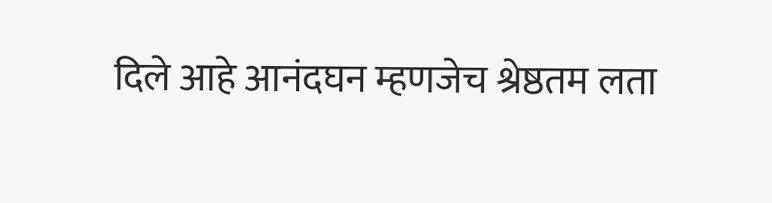दिले आहे आनंदघन म्हणजेच श्रेष्ठतम लता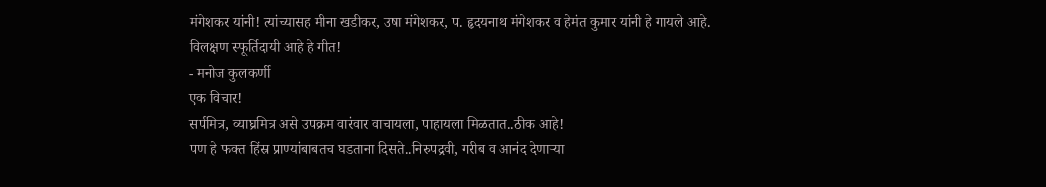मंगेशकर यांनी! त्यांच्यासह मीना खडीकर, उषा मंगेशकर, प. हृदयनाथ मंगेशकर व हेमंत कुमार यांनी हे गायले आहे.
विलक्षण स्फूर्तिदायी आहे हे गीत!
- मनोज कुलकर्णी
एक विचार!
सर्पमित्र, व्याघ्रमित्र असे उपक्रम वारंवार वाचायला, पाहायला मिळतात..ठीक आहे!
पण हे फक्त हिंस्र प्राण्यांबाबतच घडताना दिसते..निरुपद्रवी, गरीब व आनंद देणाऱ्या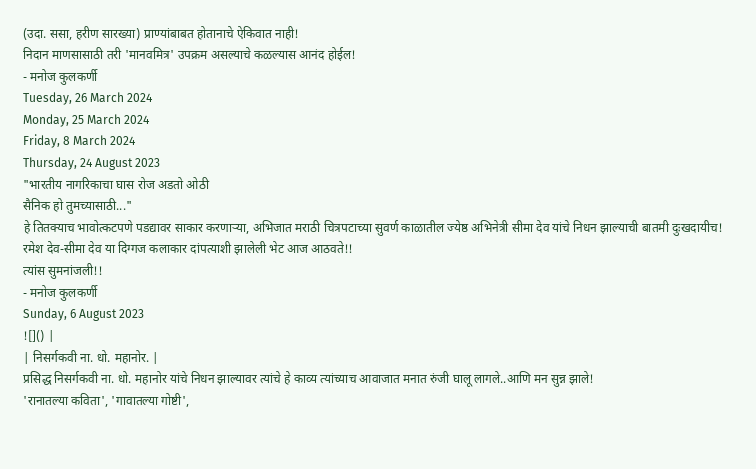(उदा. ससा, हरीण सारख्या) प्राण्यांबाबत होतानाचे ऐकिवात नाही!
निदान माणसासाठी तरी 'मानवमित्र' उपक्रम असल्याचे कळल्यास आनंद होईल!
- मनोज कुलकर्णी
Tuesday, 26 March 2024
Monday, 25 March 2024
Friday, 8 March 2024
Thursday, 24 August 2023
"भारतीय नागरिकाचा घास रोज अडतो ओठी
सैनिक हो तुमच्यासाठी..."
हे तितक्याच भावोत्कटपणे पडद्यावर साकार करणाऱ्या, अभिजात मराठी चित्रपटाच्या सुवर्ण काळातील ज्येष्ठ अभिनेत्री सीमा देव यांचे निधन झाल्याची बातमी दुःखदायीच!
रमेश देव-सीमा देव या दिग्गज कलाकार दांपत्याशी झालेली भेट आज आठवते!!
त्यांस सुमनांजली!!
- मनोज कुलकर्णी
Sunday, 6 August 2023
![]() |
| निसर्गकवी ना. धो. महानोर. |
प्रसिद्ध निसर्गकवी ना. धो. महानोर यांचे निधन झाल्यावर त्यांचे हे काव्य त्यांच्याच आवाजात मनात रुंजी घालू लागले..आणि मन सुन्न झाले!
'रानातल्या कविता', 'गावातल्या गोष्टी',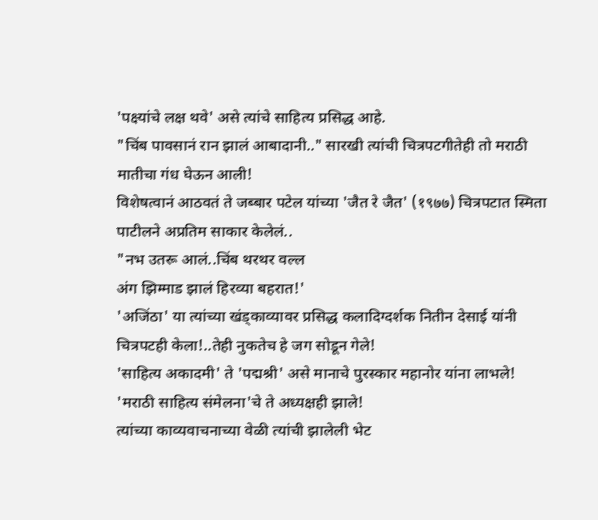'पक्ष्यांचे लक्ष थवे' असे त्यांचे साहित्य प्रसिद्ध आहे.
"चिंब पावसानं रान झालं आबादानी.." सारखी त्यांची चित्रपटगीतेही तो मराठी मातीचा गंध घेऊन आली!
विशेषत्वानं आठवतं ते जब्बार पटेल यांच्या 'जैत रे जैत' (१९७७) चित्रपटात स्मिता पाटीलने अप्रतिम साकार केलेलं..
"नभ उतरू आलं..चिंब थरथर वल्ल
अंग झिम्माड झालं हिरव्या बहरात!'
'अजिंठा' या त्यांच्या खंड्काव्यावर प्रसिद्ध कलादिग्दर्शक नितीन देसाई यांनी चित्रपटही केला!..तेही नुकतेच हे जग सोडून गेले!
'साहित्य अकादमी' ते 'पद्मश्री' असे मानाचे पुरस्कार महानोर यांना लाभले! 'मराठी साहित्य संमेलना'चे ते अध्यक्षही झाले!
त्यांच्या काव्यवाचनाच्या वेळी त्यांची झालेली भेट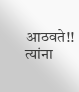आठवते!!
त्यांना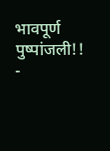भावपूर्ण पुष्पांजली!!
-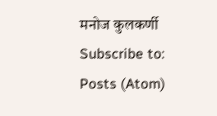मनोज कुलकर्णी
Subscribe to:
Posts (Atom)